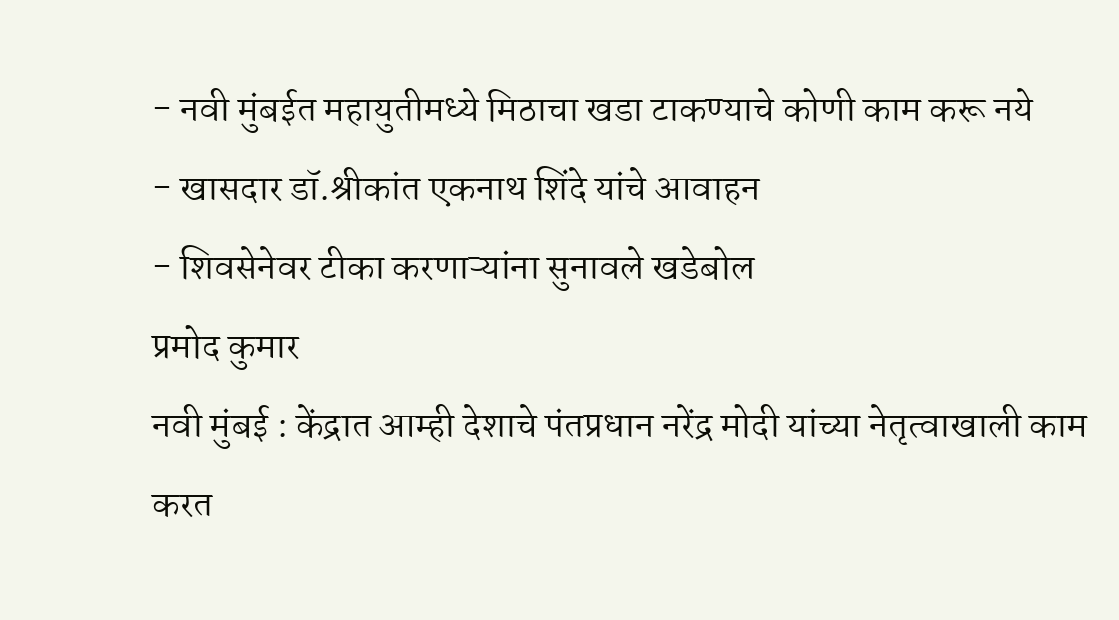- नवी मुंबईत महायुतीमध्ये मिठाचा खडा टाकण्याचे कोणी काम करू नये
- खासदार डॉ.श्रीकांत एकनाथ शिंदे यांचे आवाहन
- शिवसेनेवर टीका करणाऱ्यांना सुनावले खडेबोल
प्रमोद कुमार
नवी मुंबई : केंद्रात आम्ही देशाचे पंतप्रधान नरेंद्र मोदी यांच्या नेतृत्वाखाली काम करत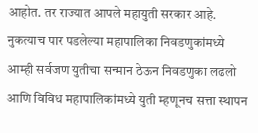आहोत. तर राज्यात आपले महायुती सरकार आहे. नुकत्याच पार पडलेल्या महापालिका निवडणुकांमध्ये आम्ही सर्वजण युतीचा सन्मान ठेऊन निवडणुका लढलो आणि विविध महापालिकांमध्ये युती म्हणूनच सत्ता स्थापन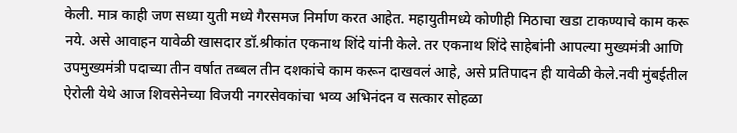केली. मात्र काही जण सध्या युती मध्ये गैरसमज निर्माण करत आहेत. महायुतीमध्ये कोणीही मिठाचा खडा टाकण्याचे काम करू नये. असे आवाहन यावेळी खासदार डॉ.श्रीकांत एकनाथ शिंदे यांनी केले. तर एकनाथ शिंदे साहेबांनी आपल्या मुख्यमंत्री आणि उपमुख्यमंत्री पदाच्या तीन वर्षात तब्बल तीन दशकांचे काम करून दाखवलं आहे, असे प्रतिपादन ही यावेळी केले.नवी मुंबईतील ऐरोली येथे आज शिवसेनेच्या विजयी नगरसेवकांचा भव्य अभिनंदन व सत्कार सोहळा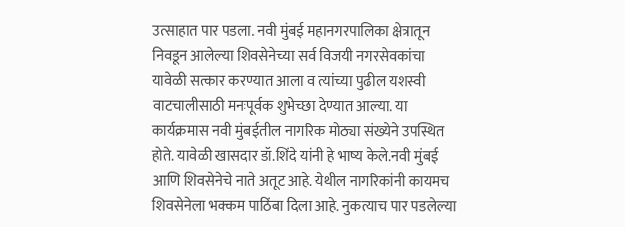उत्साहात पार पडला. नवी मुंबई महानगरपालिका क्षेत्रातून निवडून आलेल्या शिवसेनेच्या सर्व विजयी नगरसेवकांचा यावेळी सत्कार करण्यात आला व त्यांच्या पुढील यशस्वी वाटचालीसाठी मनःपूर्वक शुभेच्छा देण्यात आल्या. या कार्यक्रमास नवी मुंबईतील नागरिक मोठ्या संख्येने उपस्थित होते. यावेळी खासदार डॉ.शिंदे यांनी हे भाष्य केले.नवी मुंबई आणि शिवसेनेचे नाते अतूट आहे. येथील नागरिकांनी कायमच शिवसेनेला भक्कम पाठिंबा दिला आहे. नुकत्याच पार पडलेल्या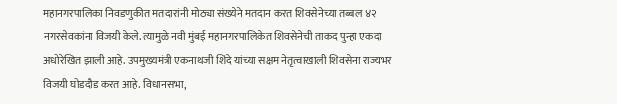महानगरपालिका निवडणुकीत मतदारांनी मोठ्या संख्येने मतदान करत शिवसेनेच्या तब्बल ४२ नगरसेवकांना विजयी केले. त्यामुळे नवी मुंबई महानगरपालिकेत शिवसेनेची ताकद पुन्हा एकदा अधोरेखित झाली आहे. उपमुख्यमंत्री एकनाथजी शिंदे यांच्या सक्षम नेतृत्वाखाली शिवसेना राज्यभर विजयी घोडदौड करत आहे. विधानसभा,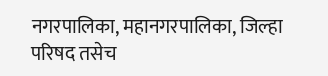नगरपालिका, महानगरपालिका, जिल्हा परिषद तसेच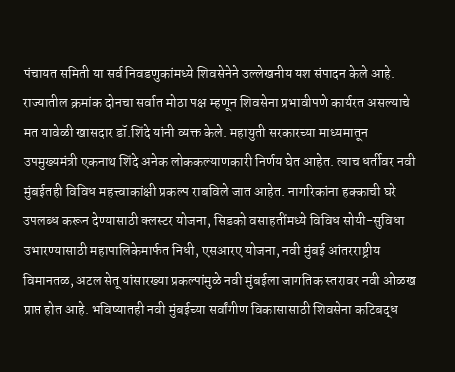पंचायत समिती या सर्व निवडणुकांमध्ये शिवसेनेने उल्लेखनीय यश संपादन केले आहे. राज्यातील क्रमांक दोनचा सर्वात मोठा पक्ष म्हणून शिवसेना प्रभावीपणे कार्यरत असल्याचे मत यावेळी खासदार डॉ.शिंदे यांनी व्यक्त केले. महायुती सरकारच्या माध्यमातून उपमुख्यमंत्री एकनाथ शिंदे अनेक लोककल्याणकारी निर्णय घेत आहेत. त्याच धर्तीवर नवी मुंबईतही विविध महत्त्वाकांक्षी प्रकल्प राबविले जात आहेत. नागरिकांना हक्काची घरे उपलब्ध करून देण्यासाठी क्लस्टर योजना, सिडको वसाहतींमध्ये विविध सोयी-सुविधा उभारण्यासाठी महापालिकेमार्फत निधी, एसआरए योजना, नवी मुंबई आंतरराष्ट्रीय विमानतळ, अटल सेतू यांसारख्या प्रकल्पांमुळे नवी मुंबईला जागतिक स्तरावर नवी ओळख प्राप्त होत आहे. भविष्यातही नवी मुंबईच्या सर्वांगीण विकासासाठी शिवसेना कटिबद्ध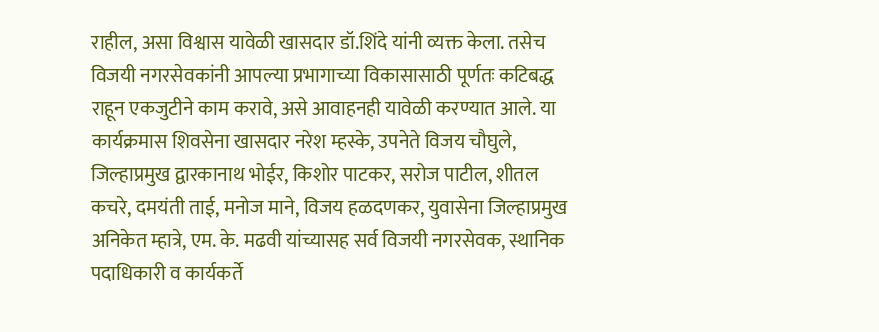राहील, असा विश्वास यावेळी खासदार डॉ.शिंदे यांनी व्यक्त केला. तसेच विजयी नगरसेवकांनी आपल्या प्रभागाच्या विकासासाठी पूर्णतः कटिबद्ध राहून एकजुटीने काम करावे, असे आवाहनही यावेळी करण्यात आले. या कार्यक्रमास शिवसेना खासदार नरेश म्हस्के, उपनेते विजय चौघुले, जिल्हाप्रमुख द्वारकानाथ भोईर, किशोर पाटकर, सरोज पाटील, शीतल कचरे, दमयंती ताई, मनोज माने, विजय हळदणकर, युवासेना जिल्हाप्रमुख अनिकेत म्हात्रे, एम. के. मढवी यांच्यासह सर्व विजयी नगरसेवक, स्थानिक पदाधिकारी व कार्यकर्ते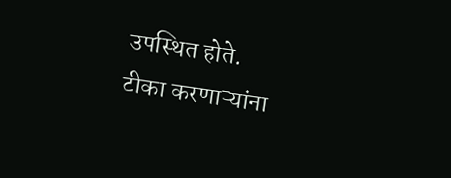उपस्थित होते.
टीका करणाऱ्यांना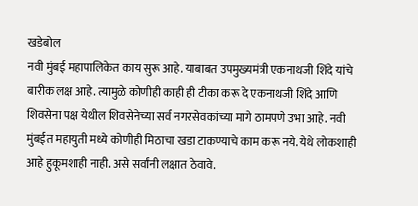खडेबोल
नवी मुंबई महापालिकेत काय सुरू आहे. याबाबत उपमुख्यमंत्री एकनाथजी शिंदे यांचे बारीक लक्ष आहे. त्यामुळे कोणीही काही ही टीका करू दे एकनाथजी शिंदे आणि शिवसेना पक्ष येथील शिवसेनेच्या सर्व नगरसेवकांच्या मागे ठामपणे उभा आहे. नवी मुंबईत महायुती मध्ये कोणीही मिठाचा खडा टाकण्याचे काम करू नये. येथे लोकशाही आहे हुकूमशाही नाही. असे सर्वांनी लक्षात ठेवावे.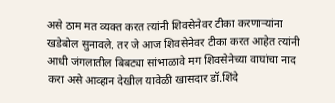असे ठाम मत व्यक्त करत त्यांनी शिवसेनेवर टीका करणाऱ्यांना खडेबोल सुनावले. तर जे आज शिवसेनेवर टीका करत आहेत त्यांनी आधी जंगलातील बिबट्या सांभाळावे मग शिवसेनेच्या वाघांचा नाद करा असे आव्हान देखील यावेळी खासदार डॉ.शिंदे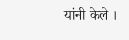यांनी केले ।